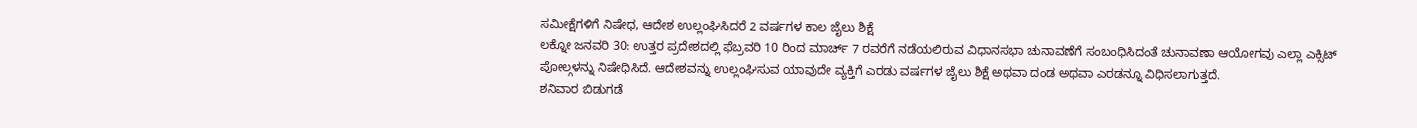ಸಮೀಕ್ಷೆಗಳಿಗೆ ನಿಷೇಧ, ಆದೇಶ ಉಲ್ಲಂಘಿಸಿದರೆ 2 ವರ್ಷಗಳ ಕಾಲ ಜೈಲು ಶಿಕ್ಷೆ
ಲಕ್ನೋ ಜನವರಿ 30: ಉತ್ತರ ಪ್ರದೇಶದಲ್ಲಿ ಫೆಬ್ರವರಿ 10 ರಿಂದ ಮಾರ್ಚ್ 7 ರವರೆಗೆ ನಡೆಯಲಿರುವ ವಿಧಾನಸಭಾ ಚುನಾವಣೆಗೆ ಸಂಬಂಧಿಸಿದಂತೆ ಚುನಾವಣಾ ಆಯೋಗವು ಎಲ್ಲಾ ಎಕ್ಸಿಟ್ ಪೋಲ್ಗಳನ್ನು ನಿಷೇಧಿಸಿದೆ. ಆದೇಶವನ್ನು ಉಲ್ಲಂಘಿಸುವ ಯಾವುದೇ ವ್ಯಕ್ತಿಗೆ ಎರಡು ವರ್ಷಗಳ ಜೈಲು ಶಿಕ್ಷೆ ಅಥವಾ ದಂಡ ಅಥವಾ ಎರಡನ್ನೂ ವಿಧಿಸಲಾಗುತ್ತದೆ.
ಶನಿವಾರ ಬಿಡುಗಡೆ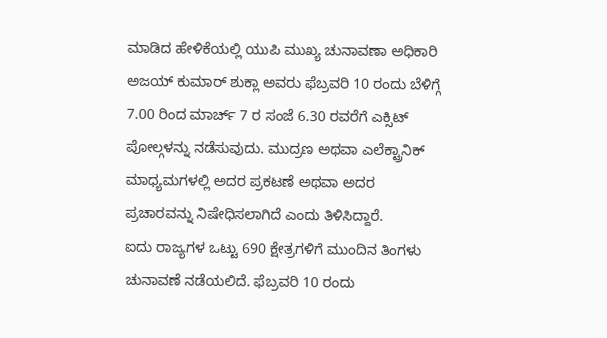ಮಾಡಿದ ಹೇಳಿಕೆಯಲ್ಲಿ ಯುಪಿ ಮುಖ್ಯ ಚುನಾವಣಾ ಅಧಿಕಾರಿ ಅಜಯ್ ಕುಮಾರ್ ಶುಕ್ಲಾ ಅವರು ಫೆಬ್ರವರಿ 10 ರಂದು ಬೆಳಿಗ್ಗೆ 7.00 ರಿಂದ ಮಾರ್ಚ್ 7 ರ ಸಂಜೆ 6.30 ರವರೆಗೆ ಎಕ್ಸಿಟ್ ಪೋಲ್ಗಳನ್ನು ನಡೆಸುವುದು. ಮುದ್ರಣ ಅಥವಾ ಎಲೆಕ್ಟ್ರಾನಿಕ್ ಮಾಧ್ಯಮಗಳಲ್ಲಿ ಅದರ ಪ್ರಕಟಣೆ ಅಥವಾ ಅದರ ಪ್ರಚಾರವನ್ನು ನಿಷೇಧಿಸಲಾಗಿದೆ ಎಂದು ತಿಳಿಸಿದ್ದಾರೆ.
ಐದು ರಾಜ್ಯಗಳ ಒಟ್ಟು 690 ಕ್ಷೇತ್ರಗಳಿಗೆ ಮುಂದಿನ ತಿಂಗಳು ಚುನಾವಣೆ ನಡೆಯಲಿದೆ. ಫೆಬ್ರವರಿ 10 ರಂದು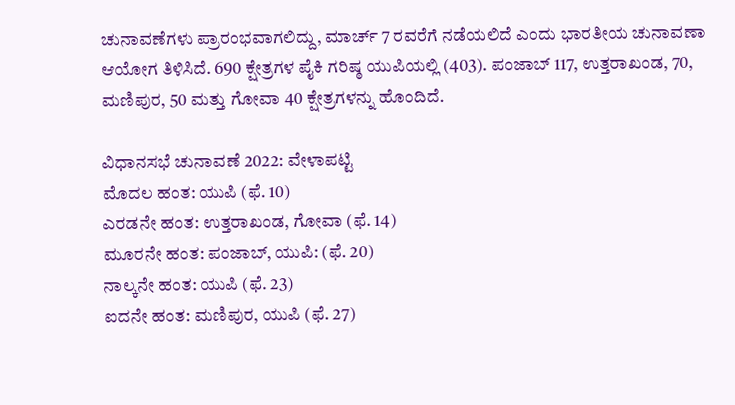ಚುನಾವಣೆಗಳು ಪ್ರಾರಂಭವಾಗಲಿದ್ದು, ಮಾರ್ಚ್ 7 ರವರೆಗೆ ನಡೆಯಲಿದೆ ಎಂದು ಭಾರತೀಯ ಚುನಾವಣಾ ಆಯೋಗ ತಿಳಿಸಿದೆ. 690 ಕ್ಷೇತ್ರಗಳ ಪೈಕಿ ಗರಿಷ್ಠ ಯುಪಿಯಲ್ಲಿ (403). ಪಂಜಾಬ್ 117, ಉತ್ತರಾಖಂಡ, 70, ಮಣಿಪುರ, 50 ಮತ್ತು ಗೋವಾ 40 ಕ್ಷೇತ್ರಗಳನ್ನು ಹೊಂದಿದೆ.

ವಿಧಾನಸಭೆ ಚುನಾವಣೆ 2022: ವೇಳಾಪಟ್ಟಿ
ಮೊದಲ ಹಂತ: ಯುಪಿ (ಫೆ. 10)
ಎರಡನೇ ಹಂತ: ಉತ್ತರಾಖಂಡ, ಗೋವಾ (ಫೆ. 14)
ಮೂರನೇ ಹಂತ: ಪಂಜಾಬ್, ಯುಪಿ: (ಫೆ. 20)
ನಾಲ್ಕನೇ ಹಂತ: ಯುಪಿ (ಫೆ. 23)
ಐದನೇ ಹಂತ: ಮಣಿಪುರ, ಯುಪಿ (ಫೆ. 27)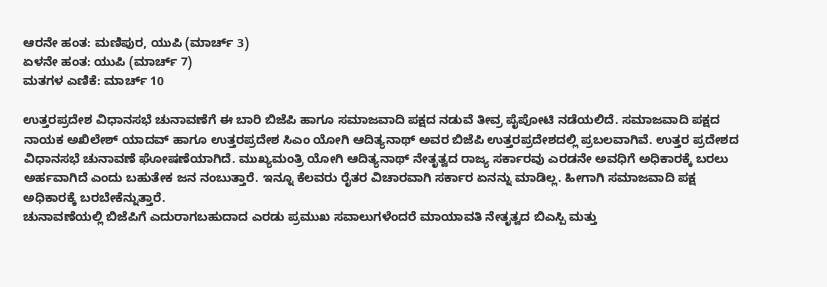ಆರನೇ ಹಂತ: ಮಣಿಪುರ, ಯುಪಿ (ಮಾರ್ಚ್ 3)
ಏಳನೇ ಹಂತ: ಯುಪಿ (ಮಾರ್ಚ್ 7)
ಮತಗಳ ಎಣಿಕೆ: ಮಾರ್ಚ್ 10

ಉತ್ತರಪ್ರದೇಶ ವಿಧಾನಸಭೆ ಚುನಾವಣೆಗೆ ಈ ಬಾರಿ ಬಿಜೆಪಿ ಹಾಗೂ ಸಮಾಜವಾದಿ ಪಕ್ಷದ ನಡುವೆ ತೀವ್ರ ಪೈಪೋಟಿ ನಡೆಯಲಿದೆ. ಸಮಾಜವಾದಿ ಪಕ್ಷದ ನಾಯಕ ಅಖಿಲೇಶ್ ಯಾದವ್ ಹಾಗೂ ಉತ್ತರಪ್ರದೇಶ ಸಿಎಂ ಯೋಗಿ ಆದಿತ್ಯನಾಥ್ ಅವರ ಬಿಜೆಪಿ ಉತ್ತರಪ್ರದೇಶದಲ್ಲಿ ಪ್ರಬಲವಾಗಿವೆ. ಉತ್ತರ ಪ್ರದೇಶದ ವಿಧಾನಸಭೆ ಚುನಾವಣೆ ಘೋಷಣೆಯಾಗಿದೆ. ಮುಖ್ಯಮಂತ್ರಿ ಯೋಗಿ ಆದಿತ್ಯನಾಥ್ ನೇತೃತ್ವದ ರಾಜ್ಯ ಸರ್ಕಾರವು ಎರಡನೇ ಅವಧಿಗೆ ಅಧಿಕಾರಕ್ಕೆ ಬರಲು ಅರ್ಹವಾಗಿದೆ ಎಂದು ಬಹುತೇಕ ಜನ ನಂಬುತ್ತಾರೆ. ಇನ್ನೂ ಕೆಲವರು ರೈತರ ವಿಚಾರವಾಗಿ ಸರ್ಕಾರ ಏನನ್ನು ಮಾಡಿಲ್ಲ. ಹೀಗಾಗಿ ಸಮಾಜವಾದಿ ಪಕ್ಷ ಅಧಿಕಾರಕ್ಕೆ ಬರಬೇಕೆನ್ನುತ್ತಾರೆ.
ಚುನಾವಣೆಯಲ್ಲಿ ಬಿಜೆಪಿಗೆ ಎದುರಾಗಬಹುದಾದ ಎರಡು ಪ್ರಮುಖ ಸವಾಲುಗಳೆಂದರೆ ಮಾಯಾವತಿ ನೇತೃತ್ವದ ಬಿಎಸ್ಪಿ ಮತ್ತು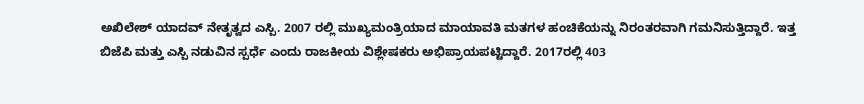ಅಖಿಲೇಶ್ ಯಾದವ್ ನೇತೃತ್ವದ ಎಸ್ಪಿ. 2007 ರಲ್ಲಿ ಮುಖ್ಯಮಂತ್ರಿಯಾದ ಮಾಯಾವತಿ ಮತಗಳ ಹಂಚಿಕೆಯನ್ನು ನಿರಂತರವಾಗಿ ಗಮನಿಸುತ್ತಿದ್ದಾರೆ. ಇತ್ತ ಬಿಜೆಪಿ ಮತ್ತು ಎಸ್ಪಿ ನಡುವಿನ ಸ್ಪರ್ಧೆ ಎಂದು ರಾಜಕೀಯ ವಿಶ್ಲೇಷಕರು ಅಭಿಪ್ರಾಯಪಟ್ಟಿದ್ದಾರೆ. 2017ರಲ್ಲಿ 403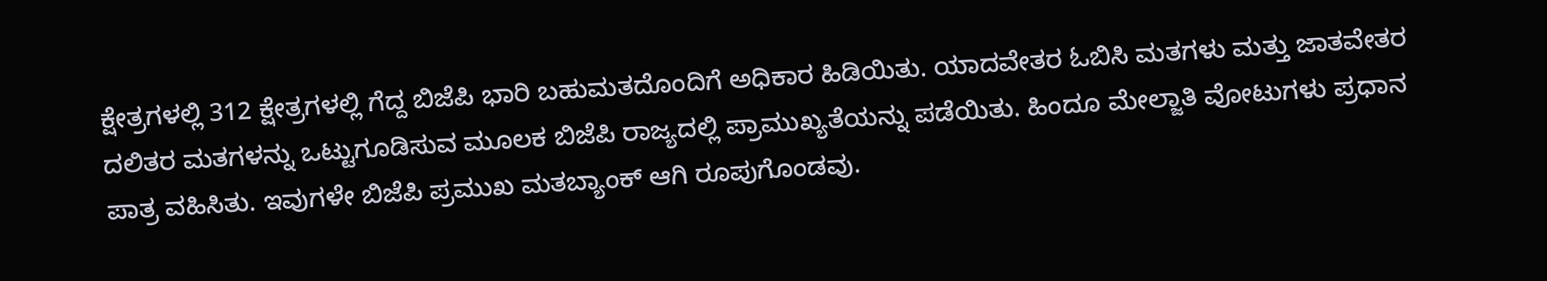ಕ್ಷೇತ್ರಗಳಲ್ಲಿ 312 ಕ್ಷೇತ್ರಗಳಲ್ಲಿ ಗೆದ್ದ ಬಿಜೆಪಿ ಭಾರಿ ಬಹುಮತದೊಂದಿಗೆ ಅಧಿಕಾರ ಹಿಡಿಯಿತು. ಯಾದವೇತರ ಓಬಿಸಿ ಮತಗಳು ಮತ್ತು ಜಾತವೇತರ ದಲಿತರ ಮತಗಳನ್ನು ಒಟ್ಟುಗೂಡಿಸುವ ಮೂಲಕ ಬಿಜೆಪಿ ರಾಜ್ಯದಲ್ಲಿ ಪ್ರಾಮುಖ್ಯತೆಯನ್ನು ಪಡೆಯಿತು. ಹಿಂದೂ ಮೇಲ್ಜಾತಿ ವೋಟುಗಳು ಪ್ರಧಾನ ಪಾತ್ರ ವಹಿಸಿತು. ಇವುಗಳೇ ಬಿಜೆಪಿ ಪ್ರಮುಖ ಮತಬ್ಯಾಂಕ್ ಆಗಿ ರೂಪುಗೊಂಡವು.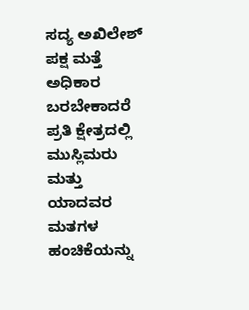ಸದ್ಯ ಅಖಿಲೇಶ್ ಪಕ್ಷ ಮತ್ತೆ ಅಧಿಕಾರ ಬರಬೇಕಾದರೆ ಪ್ರತಿ ಕ್ಷೇತ್ರದಲ್ಲಿ ಮುಸ್ಲಿಮರು ಮತ್ತು ಯಾದವರ ಮತಗಳ ಹಂಚಿಕೆಯನ್ನು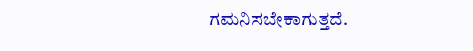ಗಮನಿಸಬೇಕಾಗುತ್ತದೆ.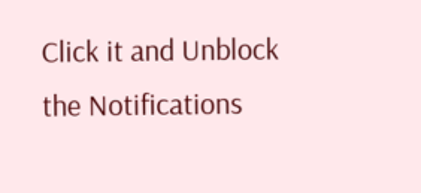Click it and Unblock the Notifications